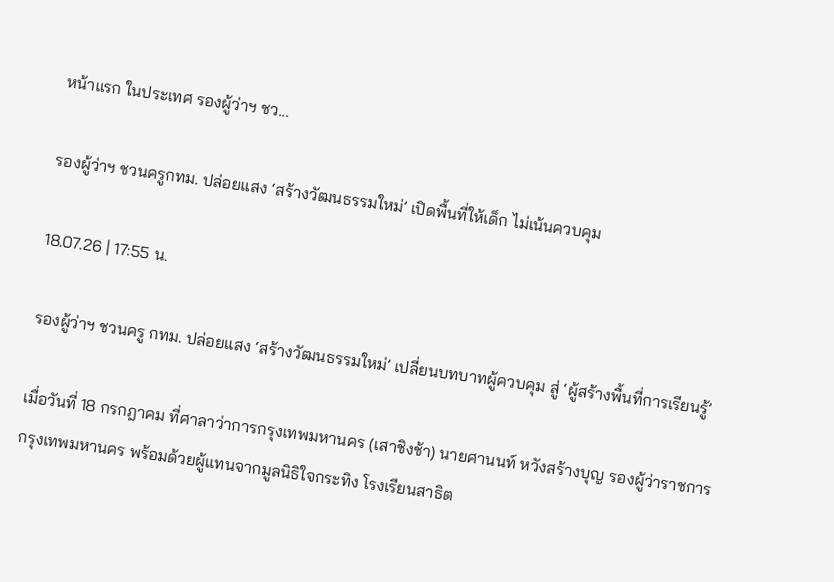หน้าแรก ในประเทศ รองผู้ว่าฯ ชว...

รองผู้ว่าฯ ชวนครูกทม. ปล่อยแสง ‘สร้างวัฒนธรรมใหม่’ เปิดพื้นที่ให้เด็ก ไม่เน้นควบคุม

18.07.26 | 17:55 น.

รองผู้ว่าฯ ชวนครู กทม. ปล่อยแสง ‘สร้างวัฒนธรรมใหม่’ เปลี่ยนบทบาทผู้ควบคุม สู่ ‘ผู้สร้างพื้นที่การเรียนรู้’

เมื่อวันที่ 18 กรกฎาคม ที่ศาลาว่าการกรุงเทพมหานคร (เสาชิงช้า) นายศานนท์ หวังสร้างบุญ รองผู้ว่าราชการกรุงเทพมหานคร พร้อมด้วยผู้แทนจากมูลนิธิใจกระทิง โรงเรียนสาธิต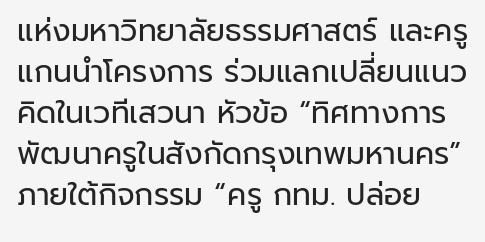แห่งมหาวิทยาลัยธรรมศาสตร์ และครูแกนนำโครงการ ร่วมแลกเปลี่ยนแนวคิดในเวทีเสวนา หัวข้อ “ทิศทางการพัฒนาครูในสังกัดกรุงเทพมหานคร” ภายใต้กิจกรรม “ครู กทม. ปล่อย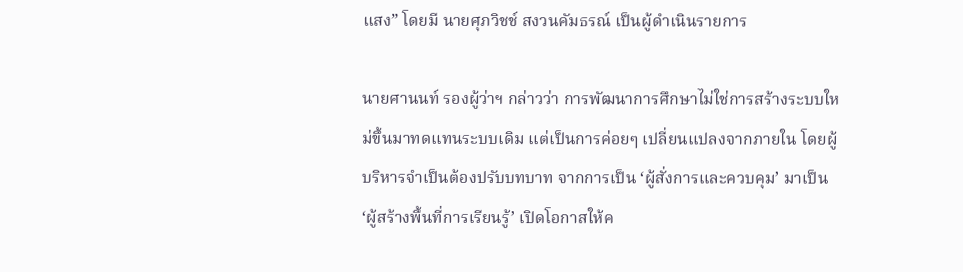แสง” โดยมี นายศุภวิชช์ สงวนคัมธรณ์ เป็นผู้ดำเนินรายการ

นายศานนท์ รองผู้ว่าฯ กล่าวว่า การพัฒนาการศึกษาไม่ใช่การสร้างระบบใหม่ขึ้นมาทดแทนระบบเดิม แต่เป็นการค่อยๆ เปลี่ยนแปลงจากภายใน โดยผู้บริหารจำเป็นต้องปรับบทบาท จากการเป็น ‘ผู้สั่งการและควบคุม’ มาเป็น ‘ผู้สร้างพื้นที่การเรียนรู้’ เปิดโอกาสให้ค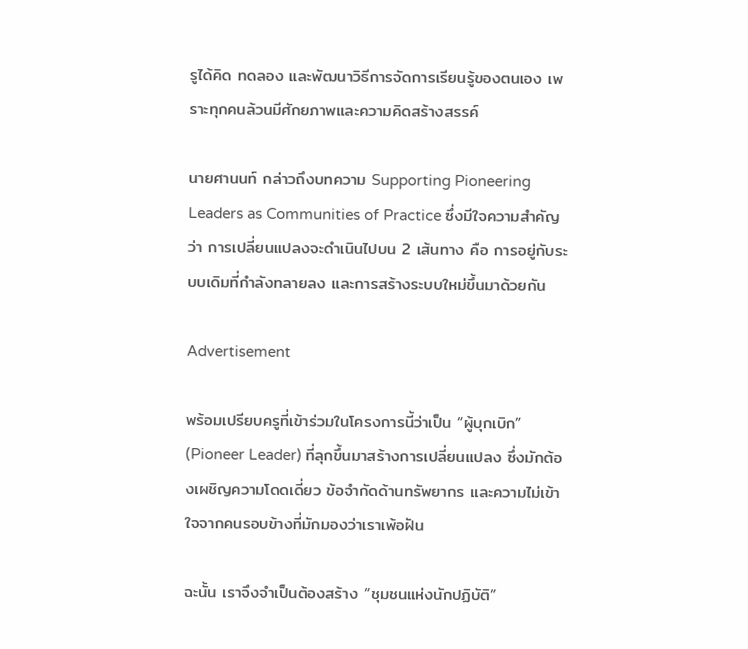รูได้คิด ทดลอง และพัฒนาวิธีการจัดการเรียนรู้ของตนเอง เพราะทุกคนล้วนมีศักยภาพและความคิดสร้างสรรค์

นายศานนท์ กล่าวถึงบทความ Supporting Pioneering Leaders as Communities of Practice ซึ่งมีใจความสำคัญว่า การเปลี่ยนแปลงจะดำเนินไปบน 2 เส้นทาง คือ การอยู่กับระบบเดิมที่กำลังทลายลง และการสร้างระบบใหม่ขึ้นมาด้วยกัน

Advertisement

พร้อมเปรียบครูที่เข้าร่วมในโครงการนี้ว่าเป็น “ผู้บุกเบิก” (Pioneer Leader) ที่ลุกขึ้นมาสร้างการเปลี่ยนแปลง ซึ่งมักต้องเผชิญความโดดเดี่ยว ข้อจำกัดด้านทรัพยากร และความไม่เข้าใจจากคนรอบข้างที่มักมองว่าเราเพ้อฝัน

ฉะนั้น เราจึงจำเป็นต้องสร้าง “ชุมชนแห่งนักปฏิบัติ”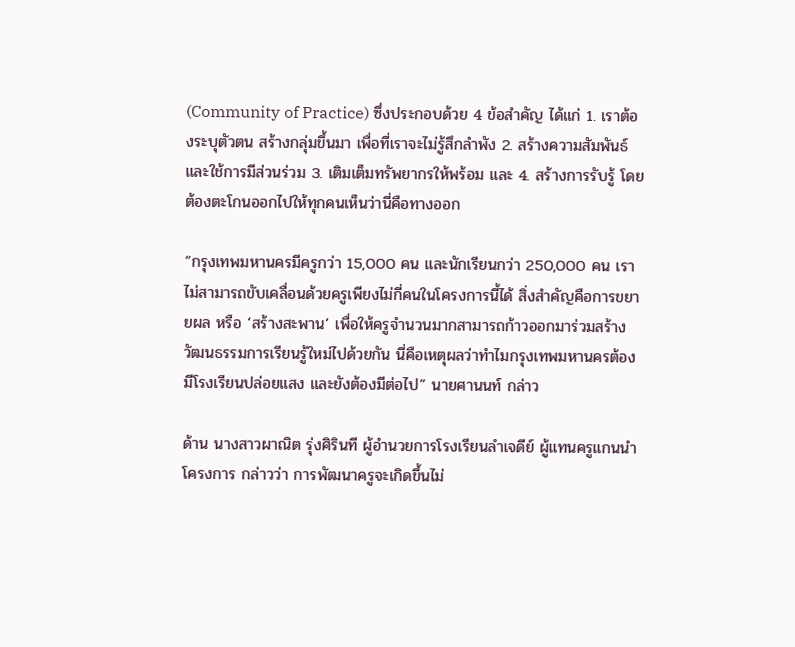(Community of Practice) ซึ่งประกอบด้วย 4 ข้อสำคัญ ได้แก่ 1. เราต้องระบุตัวตน สร้างกลุ่มขึ้นมา เพื่อที่เราจะไม่รู้สึกลำพัง 2. สร้างความสัมพันธ์ และใช้การมีส่วนร่วม 3. เติมเต็มทรัพยากรให้พร้อม และ 4. สร้างการรับรู้ โดยต้องตะโกนออกไปให้ทุกคนเห็นว่านี่คือทางออก

“กรุงเทพมหานครมีครูกว่า 15,000 คน และนักเรียนกว่า 250,000 คน เราไม่สามารถขับเคลื่อนด้วยครูเพียงไม่กี่คนในโครงการนี้ได้ สิ่งสำคัญคือการขยายผล หรือ ‘สร้างสะพาน’ เพื่อให้ครูจำนวนมากสามารถก้าวออกมาร่วมสร้างวัฒนธรรมการเรียนรู้ใหม่ไปด้วยกัน นี่คือเหตุผลว่าทำไมกรุงเทพมหานครต้องมีโรงเรียนปล่อยแสง และยังต้องมีต่อไป” นายศานนท์ กล่าว

ด้าน นางสาวผาณิต รุ่งศิรินที ผู้อำนวยการโรงเรียนลำเจดีย์ ผู้แทนครูแกนนำโครงการ กล่าวว่า การพัฒนาครูจะเกิดขึ้นไม่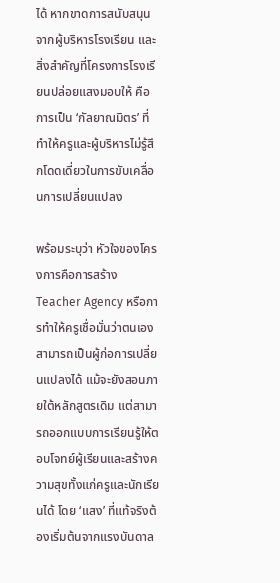ได้ หากขาดการสนับสนุนจากผู้บริหารโรงเรียน และสิ่งสำคัญที่โครงการโรงเรียนปล่อยแสงมอบให้ คือการเป็น ‘กัลยาณมิตร’ ที่ทำให้ครูและผู้บริหารไม่รู้สึกโดดเดี่ยวในการขับเคลื่อนการเปลี่ยนแปลง

พร้อมระบุว่า หัวใจของโครงการคือการสร้าง Teacher Agency หรือการทำให้ครูเชื่อมั่นว่าตนเองสามารถเป็นผู้ก่อการเปลี่ยนแปลงได้ แม้จะยังสอนภายใต้หลักสูตรเดิม แต่สามารถออกแบบการเรียนรู้ให้ตอบโจทย์ผู้เรียนและสร้างความสุขทั้งแก่ครูและนักเรียนได้ โดย ‘แสง’ ที่แท้จริงต้องเริ่มต้นจากแรงบันดาล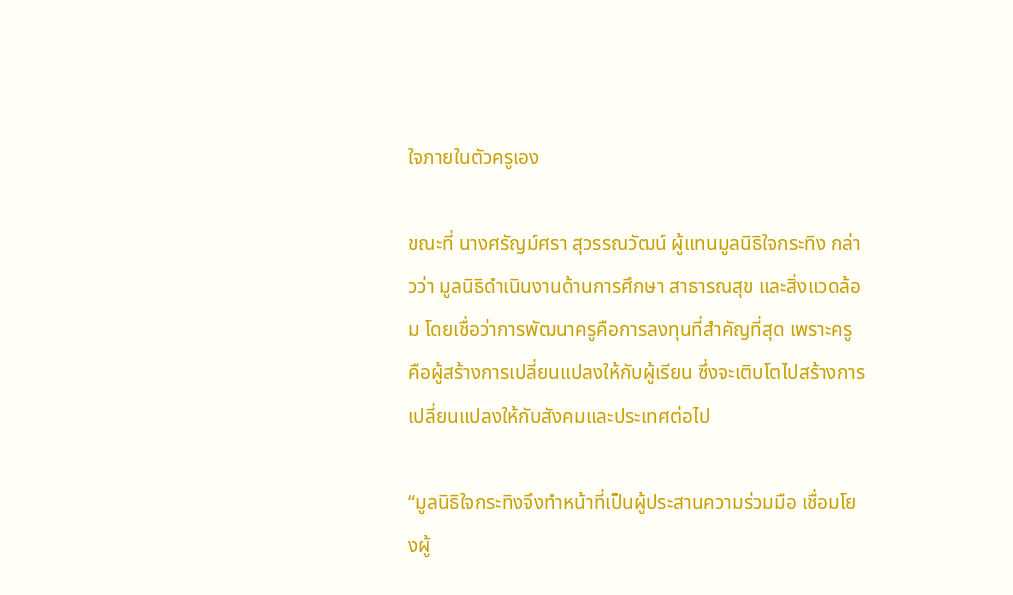ใจภายในตัวครูเอง

ขณะที่ นางศรัญม์ศรา สุวรรณวัฒน์ ผู้แทนมูลนิธิใจกระทิง กล่าวว่า มูลนิธิดำเนินงานด้านการศึกษา สาธารณสุข และสิ่งแวดล้อม โดยเชื่อว่าการพัฒนาครูคือการลงทุนที่สำคัญที่สุด เพราะครู คือผู้สร้างการเปลี่ยนแปลงให้กับผู้เรียน ซึ่งจะเติบโตไปสร้างการเปลี่ยนแปลงให้กับสังคมและประเทศต่อไป

“มูลนิธิใจกระทิงจึงทำหน้าที่เป็นผู้ประสานความร่วมมือ เชื่อมโยงผู้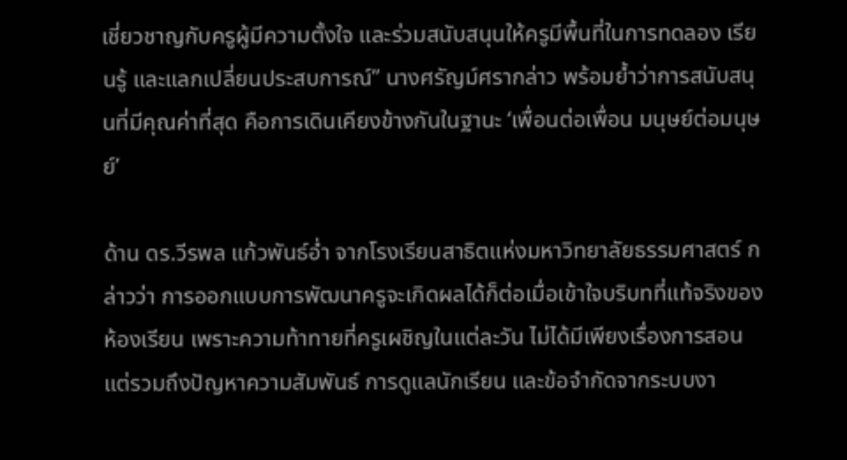เชี่ยวชาญกับครูผู้มีความตั้งใจ และร่วมสนับสนุนให้ครูมีพื้นที่ในการทดลอง เรียนรู้ และแลกเปลี่ยนประสบการณ์” นางศรัญม์ศรากล่าว พร้อมย้ำว่าการสนับสนุนที่มีคุณค่าที่สุด คือการเดินเคียงข้างกันในฐานะ ‘เพื่อนต่อเพื่อน มนุษย์ต่อมนุษย์’

ด้าน ดร.วีรพล แก้วพันธ์อ่ำ จากโรงเรียนสาธิตแห่งมหาวิทยาลัยธรรมศาสตร์ กล่าวว่า การออกแบบการพัฒนาครูจะเกิดผลได้ก็ต่อเมื่อเข้าใจบริบทที่แท้จริงของห้องเรียน เพราะความท้าทายที่ครูเผชิญในแต่ละวัน ไม่ได้มีเพียงเรื่องการสอน แต่รวมถึงปัญหาความสัมพันธ์ การดูแลนักเรียน และข้อจำกัดจากระบบงา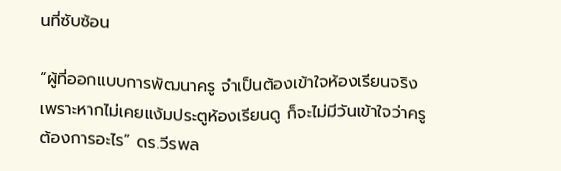นที่ซับซ้อน

“ผู้ที่ออกแบบการพัฒนาครู จำเป็นต้องเข้าใจห้องเรียนจริง เพราะหากไม่เคยแง้มประตูห้องเรียนดู ก็จะไม่มีวันเข้าใจว่าครูต้องการอะไร” ดร.วีรพล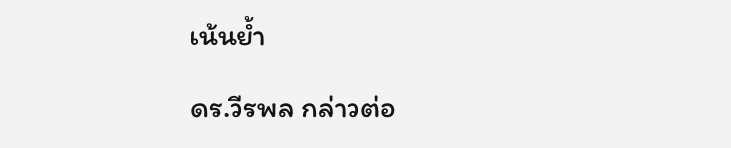เน้นย้ำ

ดร.วีรพล กล่าวต่อ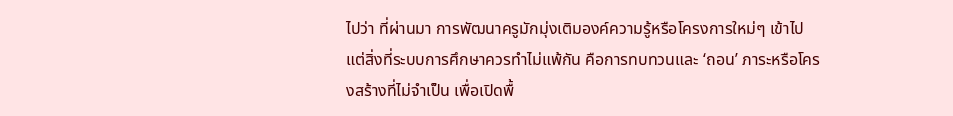ไปว่า ที่ผ่านมา การพัฒนาครูมักมุ่งเติมองค์ความรู้หรือโครงการใหม่ๆ เข้าไป แต่สิ่งที่ระบบการศึกษาควรทำไม่แพ้กัน คือการทบทวนและ ‘ถอน’ ภาระหรือโครงสร้างที่ไม่จำเป็น เพื่อเปิดพื้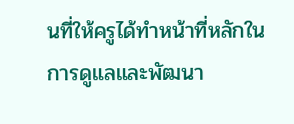นที่ให้ครูได้ทำหน้าที่หลักในการดูแลและพัฒนา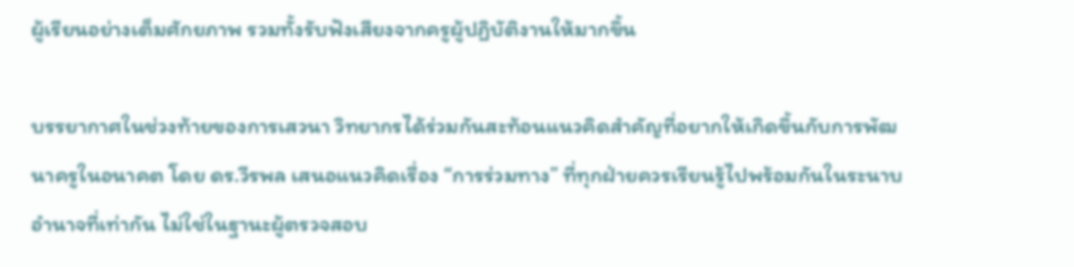ผู้เรียนอย่างเต็มศักยภาพ รวมทั้งรับฟังเสียงจากครูผู้ปฏิบัติงานให้มากขึ้น

บรรยากาศในช่วงท้ายของการเสวนา วิทยากรได้ร่วมกันสะท้อนแนวคิดสำคัญที่อยากให้เกิดขึ้นกับการพัฒนาครูในอนาคต โดย ดร.วีรพล เสนอแนวคิดเรื่อง “การร่วมทาง” ที่ทุกฝ่ายควรเรียนรู้ไปพร้อมกันในระนาบอำนาจที่เท่ากัน ไม่ใช่ในฐานะผู้ตรวจสอบ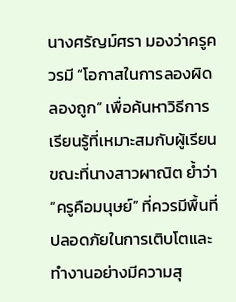นางศรัญม์ศรา มองว่าครูควรมี “โอกาสในการลองผิดลองถูก” เพื่อค้นหาวิธีการเรียนรู้ที่เหมาะสมกับผู้เรียน ขณะที่นางสาวผาณิต ย้ำว่า “ครูคือมนุษย์” ที่ควรมีพื้นที่ปลอดภัยในการเติบโตและทำงานอย่างมีความสุ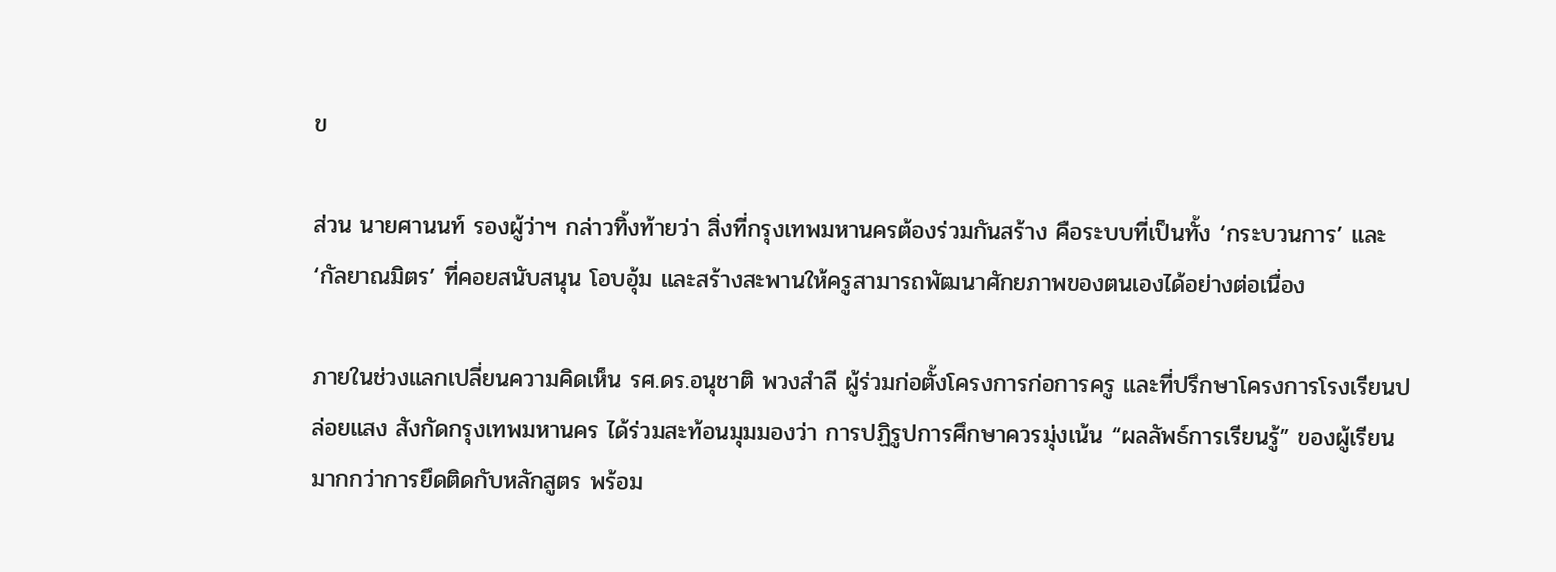ข

ส่วน นายศานนท์ รองผู้ว่าฯ กล่าวทิ้งท้ายว่า สิ่งที่กรุงเทพมหานครต้องร่วมกันสร้าง คือระบบที่เป็นทั้ง ‘กระบวนการ’ และ ‘กัลยาณมิตร’ ที่คอยสนับสนุน โอบอุ้ม และสร้างสะพานให้ครูสามารถพัฒนาศักยภาพของตนเองได้อย่างต่อเนื่อง

ภายในช่วงแลกเปลี่ยนความคิดเห็น รศ.ดร.อนุชาติ พวงสำลี ผู้ร่วมก่อตั้งโครงการก่อการครู และที่ปรึกษาโครงการโรงเรียนปล่อยแสง สังกัดกรุงเทพมหานคร ได้ร่วมสะท้อนมุมมองว่า การปฏิรูปการศึกษาควรมุ่งเน้น “ผลลัพธ์การเรียนรู้” ของผู้เรียนมากกว่าการยึดติดกับหลักสูตร พร้อม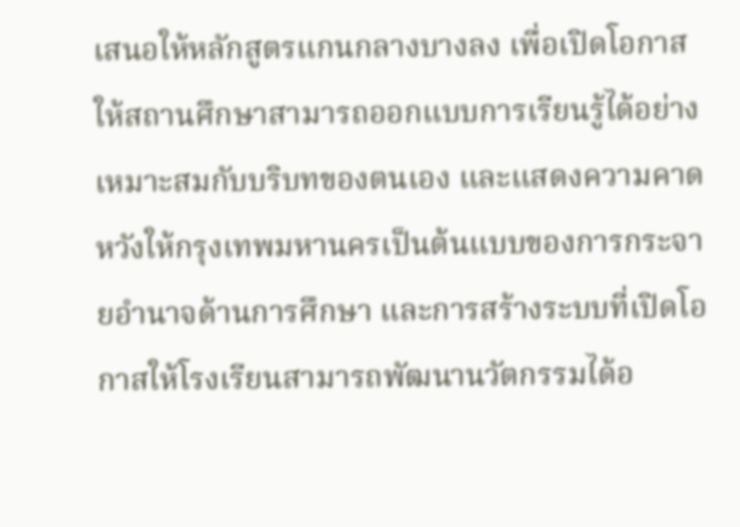เสนอให้หลักสูตรแกนกลางบางลง เพื่อเปิดโอกาสให้สถานศึกษาสามารถออกแบบการเรียนรู้ได้อย่างเหมาะสมกับบริบทของตนเอง และแสดงความคาดหวังให้กรุงเทพมหานครเป็นต้นแบบของการกระจายอำนาจด้านการศึกษา และการสร้างระบบที่เปิดโอกาสให้โรงเรียนสามารถพัฒนานวัตกรรมได้อ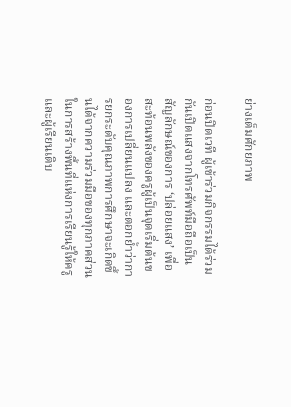ย่างเต็มศักยภาพ

ก่อนปิดเวที ผู้เข้าร่วมกิจกรรมได้ร่วมกันเปิดแสงจากโทรศัพท์มือถือเป็นสัญลักษณ์ของการ ‘ปล่อยแสง’ เพื่อสะท้อนพลังของครูผู้เป็นจุดเริ่มต้นของการเปลี่ยนแปลง และตอกย้ำว่าการยกระดับคุณภาพการศึกษาจะเกิดขึ้นได้จากความร่วมมือของทุกภาคส่วนในการสร้างพื้นที่แห่งการเรียนรู้ให้ครูและผู้เรียนเติบ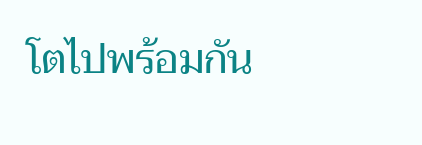โตไปพร้อมกัน